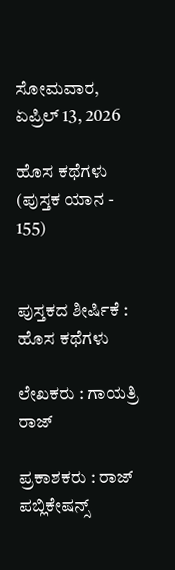ಸೋಮವಾರ, ಏಪ್ರಿಲ್ 13, 2026

ಹೊಸ ಕಥೆಗಳು (ಪುಸ್ತಕ ಯಾನ - 155)


ಪುಸ್ತಕದ ಶೀರ್ಷಿಕೆ : ಹೊಸ ಕಥೆಗಳು

ಲೇಖಕರು : ಗಾಯತ್ರಿ ರಾಜ್

ಪ್ರಕಾಶಕರು : ರಾಜ್ ಪಬ್ಲಿಕೇಷನ್ಸ್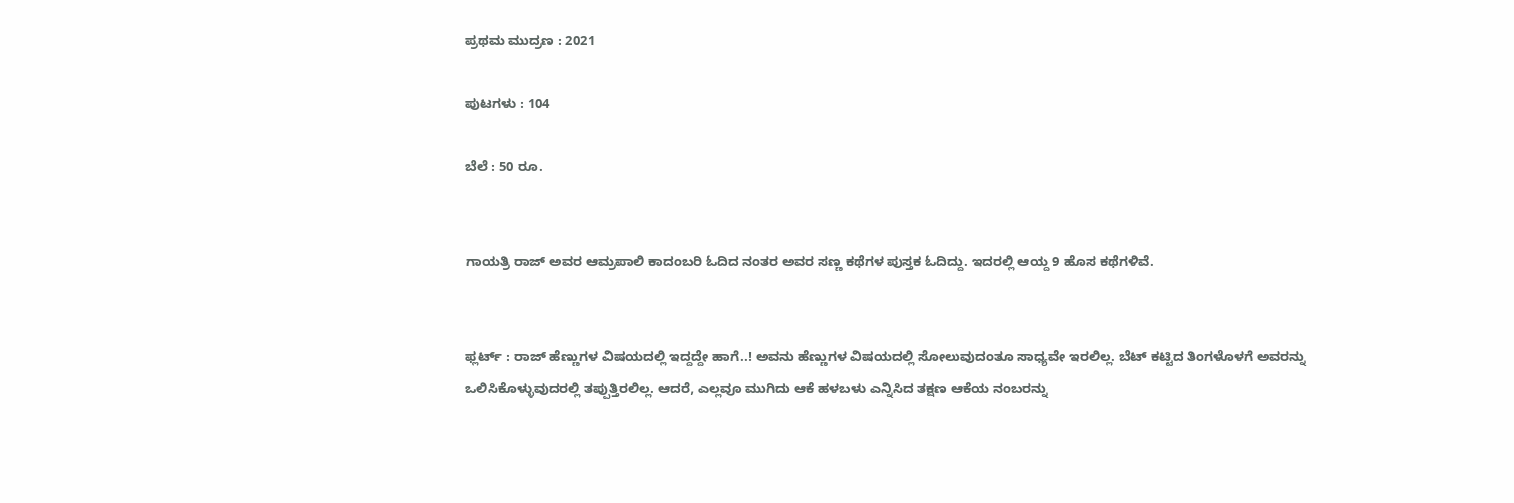ಪ್ರಥಮ ಮುದ್ರಣ : 2021

ಪುಟಗಳು : 104

ಬೆಲೆ : 50 ರೂ.


ಗಾಯತ್ರಿ ರಾಜ್ ಅವರ ಆಮ್ರಪಾಲಿ ಕಾದಂಬರಿ ಓದಿದ ನಂತರ ಅವರ ಸಣ್ಣ ಕಥೆಗಳ ಪುಸ್ತಕ ಓದಿದ್ದು. ಇದರಲ್ಲಿ ಆಯ್ದ 9 ಹೊಸ ಕಥೆಗಳಿವೆ.


ಫ್ಲರ್ಟ್ : ರಾಜ್ ಹೆಣ್ಣುಗಳ ವಿಷಯದಲ್ಲಿ ಇದ್ದದ್ದೇ ಹಾಗೆ..! ಅವನು ಹೆಣ್ಣುಗಳ ವಿಷಯದಲ್ಲಿ ಸೋಲುವುದಂತೂ ಸಾಧ್ಯವೇ ಇರಲಿಲ್ಲ. ಬೆಟ್ ಕಟ್ಟಿದ ತಿಂಗಳೊಳಗೆ ಅವರನ್ನು ಒಲಿಸಿಕೊಳ್ಳುವುದರಲ್ಲಿ ತಪ್ಪುತ್ತಿರಲಿಲ್ಲ. ಆದರೆ, ಎಲ್ಲವೂ ಮುಗಿದು ಆಕೆ ಹಳಬಳು ಎನ್ನಿಸಿದ ತಕ್ಷಣ ಆಕೆಯ ನಂಬರನ್ನು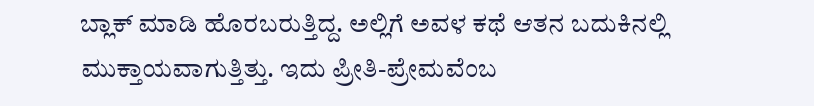ಬ್ಲಾಕ್ ಮಾಡಿ ಹೊರಬರುತ್ತಿದ್ದ. ಅಲ್ಲಿಗೆ ಅವಳ ಕಥೆ ಆತನ ಬದುಕಿನಲ್ಲಿ ಮುಕ್ತಾಯವಾಗುತ್ತಿತ್ತು. ಇದು ಪ್ರೀತಿ-ಪ್ರೇಮವೆಂಬ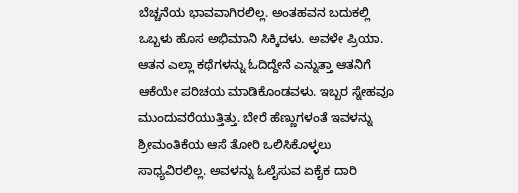ಬೆಚ್ಚನೆಯ ಭಾವವಾಗಿರಲಿಲ್ಲ. ಅಂತಹವನ ಬದುಕಲ್ಲಿ ಒಬ್ಬಳು ಹೊಸ ಅಭಿಮಾನಿ ಸಿಕ್ಕಿದಳು. ಅವಳೇ ಪ್ರಿಯಾ. ಆತನ ಎಲ್ಲಾ ಕಥೆಗಳನ್ನು ಓದಿದ್ದೇನೆ ಎನ್ನುತ್ತಾ ಆತನಿಗೆ ಆಕೆಯೇ ಪರಿಚಯ ಮಾಡಿಕೊಂಡವಳು. ಇಬ್ಬರ ಸ್ನೇಹವೂ ಮುಂದುವರೆಯುತ್ತಿತ್ತು. ಬೇರೆ ಹೆಣ್ಣುಗಳಂತೆ ಇವಳನ್ನು ಶ್ರೀಮಂತಿಕೆಯ ಆಸೆ ತೋರಿ ಒಲಿಸಿಕೊಳ್ಳಲು ಸಾಧ್ಯವಿರಲಿಲ್ಲ. ಅವಳನ್ನು ಓಲೈಸುವ ಏಕೈಕ ದಾರಿ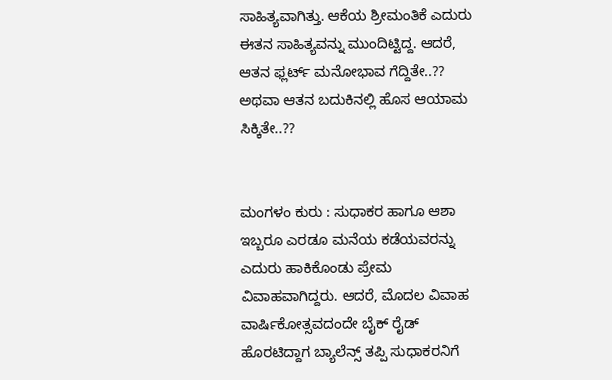ಸಾಹಿತ್ಯವಾಗಿತ್ತು. ಆಕೆಯ ಶ್ರೀಮಂತಿಕೆ ಎದುರು ಈತನ ಸಾಹಿತ್ಯವನ್ನು ಮುಂದಿಟ್ಟಿದ್ದ. ಆದರೆ, ಆತನ ಫ್ಲರ್ಟ್ ಮನೋಭಾವ ಗೆದ್ದಿತೇ..?? ಅಥವಾ ಆತನ ಬದುಕಿನಲ್ಲಿ ಹೊಸ ಆಯಾಮ ಸಿಕ್ಕಿತೇ..??


ಮಂಗಳಂ ಕುರು : ಸುಧಾಕರ ಹಾಗೂ ಆಶಾ ಇಬ್ಬರೂ ಎರಡೂ ಮನೆಯ ಕಡೆಯವರನ್ನು ಎದುರು ಹಾಕಿಕೊಂಡು ಪ್ರೇಮ ವಿವಾಹವಾಗಿದ್ದರು. ಆದರೆ, ಮೊದಲ ವಿವಾಹ ವಾರ್ಷಿಕೋತ್ಸವದಂದೇ ಬೈಕ್ ರೈಡ್ ಹೊರಟಿದ್ದಾಗ ಬ್ಯಾಲೆನ್ಸ್ ತಪ್ಪಿ ಸುಧಾಕರನಿಗೆ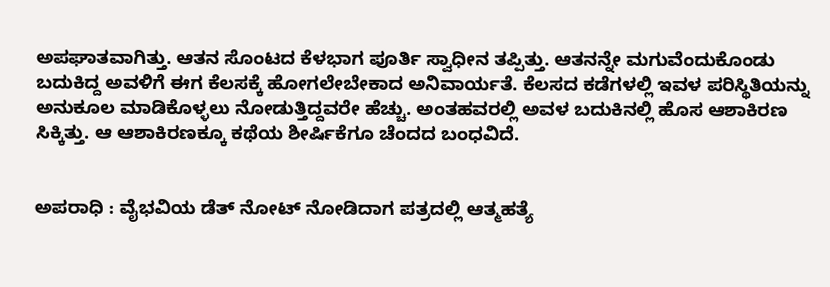ಅಪಘಾತವಾಗಿತ್ತು. ಆತನ ಸೊಂಟದ ಕೆಳಭಾಗ ಪೂರ್ತಿ ಸ್ವಾಧೀನ ತಪ್ಪಿತ್ತು. ಆತನನ್ನೇ ಮಗುವೆಂದುಕೊಂಡು ಬದುಕಿದ್ದ ಅವಳಿಗೆ ಈಗ ಕೆಲಸಕ್ಕೆ ಹೋಗಲೇಬೇಕಾದ ಅನಿವಾರ್ಯತೆ. ಕೆಲಸದ ಕಡೆಗಳಲ್ಲಿ ಇವಳ ಪರಿಸ್ಥಿತಿಯನ್ನು ಅನುಕೂಲ ಮಾಡಿಕೊಳ್ಳಲು ನೋಡುತ್ತಿದ್ದವರೇ ಹೆಚ್ಚು. ಅಂತಹವರಲ್ಲಿ ಅವಳ ಬದುಕಿನಲ್ಲಿ ಹೊಸ ಆಶಾಕಿರಣ ಸಿಕ್ಕಿತ್ತು. ಆ ಆಶಾಕಿರಣಕ್ಕೂ ಕಥೆಯ ಶೀರ್ಷಿಕೆಗೂ ಚೆಂದದ ಬಂಧವಿದೆ.


ಅಪರಾಧಿ : ವೈಭವಿಯ ಡೆತ್ ನೋಟ್ ನೋಡಿದಾಗ ಪತ್ರದಲ್ಲಿ ಆತ್ಮಹತ್ಯೆ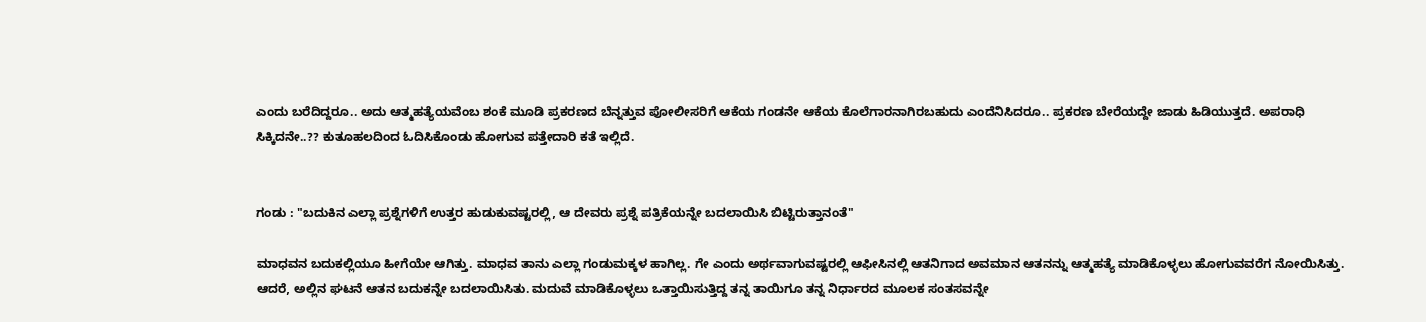ಎಂದು ಬರೆದಿದ್ದರೂ.. ಅದು ಆತ್ಮಹತ್ಯೆಯವೆಂಬ ಶಂಕೆ ಮೂಡಿ ಪ್ರಕರಣದ ಬೆನ್ನತ್ತುವ ಪೋಲೀಸರಿಗೆ ಆಕೆಯ ಗಂಡನೇ ಆಕೆಯ ಕೊಲೆಗಾರನಾಗಿರಬಹುದು ಎಂದೆನಿಸಿದರೂ.. ಪ್ರಕರಣ ಬೇರೆಯದ್ದೇ ಜಾಡು ಹಿಡಿಯುತ್ತದೆ. ಅಪರಾಧಿ ಸಿಕ್ಕಿದನೇ..?? ಕುತೂಹಲದಿಂದ ಓದಿಸಿಕೊಂಡು ಹೋಗುವ ಪತ್ತೇದಾರಿ ಕತೆ ಇಲ್ಲಿದೆ.


ಗಂಡು : "ಬದುಕಿನ ಎಲ್ಲಾ ಪ್ರಶ್ನೆಗಳಿಗೆ ಉತ್ತರ ಹುಡುಕುವಷ್ಟರಲ್ಲಿ, ಆ ದೇವರು ಪ್ರಶ್ನೆ ಪತ್ರಿಕೆಯನ್ನೇ ಬದಲಾಯಿಸಿ ಬಿಟ್ಟಿರುತ್ತಾನಂತೆ"

ಮಾಧವನ ಬದುಕಲ್ಲಿಯೂ ಹೀಗೆಯೇ ಆಗಿತ್ತು. ಮಾಧವ ತಾನು ಎಲ್ಲಾ ಗಂಡುಮಕ್ಕಳ ಹಾಗಿಲ್ಲ. ಗೇ ಎಂದು ಅರ್ಥವಾಗುವಷ್ಟರಲ್ಲಿ ಆಫೀಸಿನಲ್ಲಿ ಆತನಿಗಾದ ಅವಮಾನ ಆತನನ್ನು ಆತ್ಮಹತ್ಯೆ ಮಾಡಿಕೊಳ್ಳಲು ಹೋಗುವವರೆಗ ನೋಯಿಸಿತ್ತು. ಆದರೆ, ಅಲ್ಲಿನ ಘಟನೆ ಆತನ ಬದುಕನ್ನೇ ಬದಲಾಯಿಸಿತು. ಮದುವೆ ಮಾಡಿಕೊಳ್ಳಲು ಒತ್ತಾಯಿಸುತ್ತಿದ್ದ ತನ್ನ ತಾಯಿಗೂ ತನ್ನ ನಿರ್ಧಾರದ ಮೂಲಕ ಸಂತಸವನ್ನೇ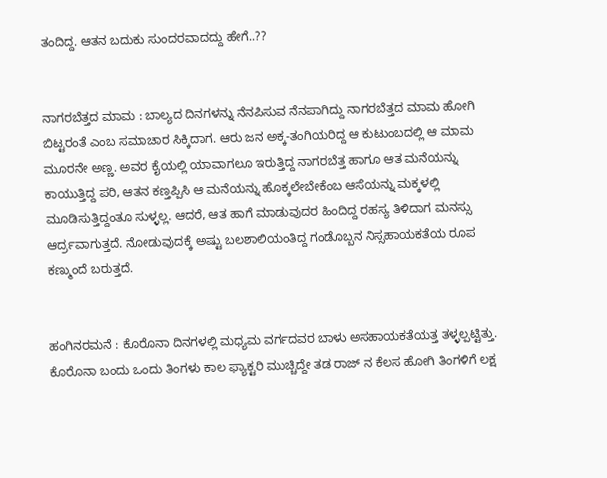ತಂದಿದ್ದ. ಆತನ ಬದುಕು ಸುಂದರವಾದದ್ದು ಹೇಗೆ..??


ನಾಗರಬೆತ್ತದ ಮಾಮ : ಬಾಲ್ಯದ ದಿನಗಳನ್ನು ನೆನಪಿಸುವ ನೆನಪಾಗಿದ್ದು ನಾಗರಬೆತ್ತದ ಮಾಮ ಹೋಗಿ ಬಿಟ್ಟರಂತೆ ಎಂಬ ಸಮಾಚಾರ ಸಿಕ್ಕಿದಾಗ. ಆರು ಜನ ಅಕ್ಕ-ತಂಗಿಯರಿದ್ದ ಆ ಕುಟುಂಬದಲ್ಲಿ ಆ ಮಾಮ ಮೂರನೇ ಅಣ್ಣ. ಅವರ ಕೈಯಲ್ಲಿ ಯಾವಾಗಲೂ ಇರುತ್ತಿದ್ದ ನಾಗರಬೆತ್ತ ಹಾಗೂ ಆತ ಮನೆಯನ್ನು ಕಾಯುತ್ತಿದ್ದ ಪರಿ, ಆತನ ಕಣ್ತಪ್ಪಿಸಿ ಆ ಮನೆಯನ್ನು ಹೊಕ್ಕಲೇಬೇಕೆಂಬ ಆಸೆಯನ್ನು ಮಕ್ಕಳಲ್ಲಿ ಮೂಡಿಸುತ್ತಿದ್ದಂತೂ ಸುಳ್ಳಲ್ಲ. ಆದರೆ, ಆತ ಹಾಗೆ ಮಾಡುವುದರ ಹಿಂದಿದ್ದ ರಹಸ್ಯ ತಿಳಿದಾಗ ಮನಸ್ಸು ಆರ್ದ್ರವಾಗುತ್ತದೆ. ನೋಡುವುದಕ್ಕೆ ಅಷ್ಟು ಬಲಶಾಲಿಯಂತಿದ್ದ ಗಂಡೊಬ್ಬನ ನಿಸ್ಸಹಾಯಕತೆಯ ರೂಪ ಕಣ್ಮುಂದೆ ಬರುತ್ತದೆ.


ಹಂಗಿನರಮನೆ : ಕೊರೊನಾ ದಿನಗಳಲ್ಲಿ ಮಧ್ಯಮ ವರ್ಗದವರ ಬಾಳು ಅಸಹಾಯಕತೆಯತ್ತ ತಳ್ಳಲ್ಪಟ್ಟಿತ್ತು. ಕೊರೊನಾ ಬಂದು ಒಂದು ತಿಂಗಳು ಕಾಲ ಫ್ಯಾಕ್ಟರಿ ಮುಚ್ಚಿದ್ದೇ ತಡ ರಾಜ್ ನ ಕೆಲಸ ಹೋಗಿ ತಿಂಗಳಿಗೆ ಲಕ್ಷ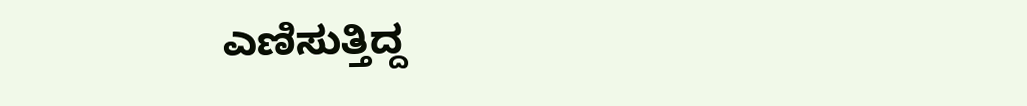ಎಣಿಸುತ್ತಿದ್ದ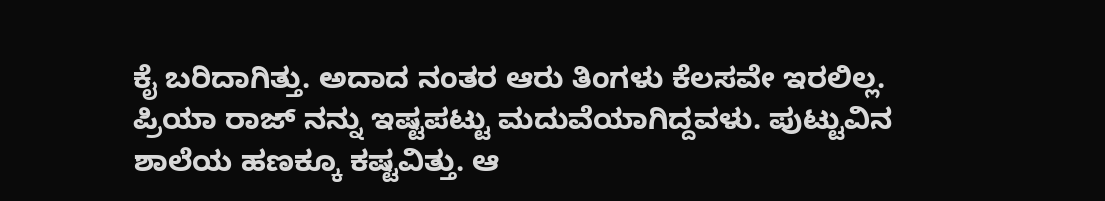ಕೈ ಬರಿದಾಗಿತ್ತು. ಅದಾದ ನಂತರ ಆರು ತಿಂಗಳು ಕೆಲಸವೇ ಇರಲಿಲ್ಲ. ಪ್ರಿಯಾ ರಾಜ್ ನನ್ನು ಇಷ್ಟಪಟ್ಟು ಮದುವೆಯಾಗಿದ್ದವಳು. ಪುಟ್ಟುವಿನ ಶಾಲೆಯ ಹಣಕ್ಕೂ ಕಷ್ಟವಿತ್ತು. ಆ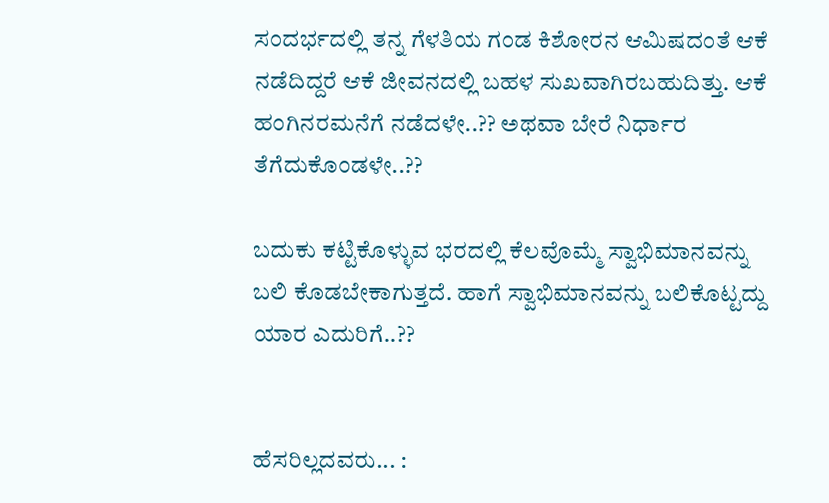ಸಂದರ್ಭದಲ್ಲಿ ತನ್ನ ಗೆಳತಿಯ ಗಂಡ ಕಿಶೋರನ ಆಮಿಷದಂತೆ ಆಕೆ ನಡೆದಿದ್ದರೆ ಆಕೆ ಜೀವನದಲ್ಲಿ ಬಹಳ ಸುಖವಾಗಿರಬಹುದಿತ್ತು. ಆಕೆ ಹಂಗಿನರಮನೆಗೆ ನಡೆದಳೇ..?? ಅಥವಾ ಬೇರೆ ನಿರ್ಧಾರ ತೆಗೆದುಕೊಂಡಳೇ..??

ಬದುಕು ಕಟ್ಟಿಕೊಳ್ಳುವ ಭರದಲ್ಲಿ ಕೆಲವೊಮ್ಮೆ ಸ್ವಾಭಿಮಾನವನ್ನು ಬಲಿ ಕೊಡಬೇಕಾಗುತ್ತದೆ. ಹಾಗೆ ಸ್ವಾಭಿಮಾನವನ್ನು ಬಲಿಕೊಟ್ಟದ್ದು ಯಾರ ಎದುರಿಗೆ..??


ಹೆಸರಿಲ್ಲದವರು... :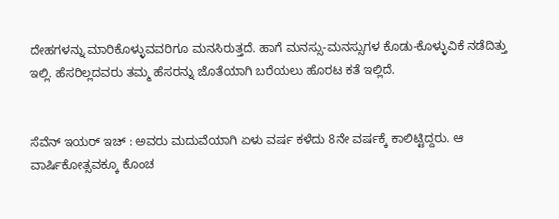ದೇಹಗಳನ್ನು ಮಾರಿಕೊಳ್ಳುವವರಿಗೂ ಮನಸಿರುತ್ತದೆ. ಹಾಗೆ ಮನಸ್ಸು-ಮನಸ್ಸುಗಳ ಕೊಡು-ಕೊಳ್ಳುವಿಕೆ ನಡೆದಿತ್ತು ಇಲ್ಲಿ. ಹೆಸರಿಲ್ಲದವರು ತಮ್ಮ ಹೆಸರನ್ನು ಜೊತೆಯಾಗಿ ಬರೆಯಲು ಹೊರಟ ಕತೆ ಇಲ್ಲಿದೆ.


ಸೆವೆನ್ ಇಯರ್ ಇಚ್ : ಅವರು ಮದುವೆಯಾಗಿ ಏಳು ವರ್ಷ ಕಳೆದು 8ನೇ ವರ್ಷಕ್ಕೆ ಕಾಲಿಟ್ಟಿದ್ದರು. ಆ ವಾರ್ಷಿಕೋತ್ಸವಕ್ಕೂ ಕೊಂಚ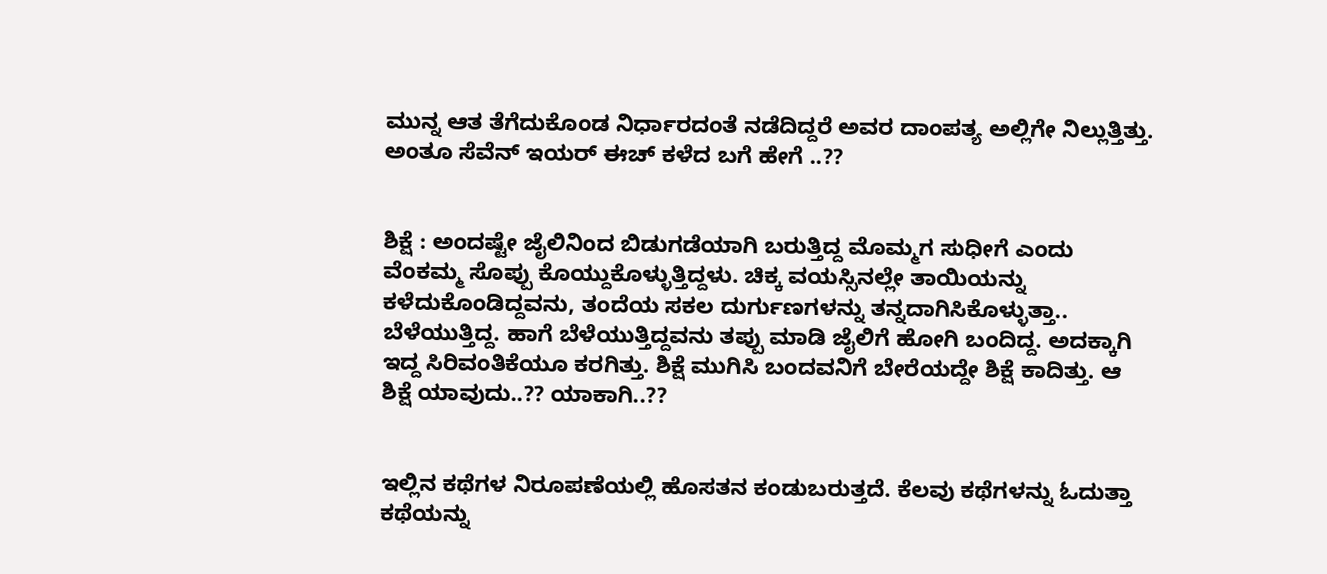ಮುನ್ನ ಆತ ತೆಗೆದುಕೊಂಡ ನಿರ್ಧಾರದಂತೆ ನಡೆದಿದ್ದರೆ ಅವರ ದಾಂಪತ್ಯ ಅಲ್ಲಿಗೇ ನಿಲ್ಲುತ್ತಿತ್ತು. ಅಂತೂ ಸೆವೆನ್ ಇಯರ್ ಈಚ್ ಕಳೆದ ಬಗೆ ಹೇಗೆ ..??


ಶಿಕ್ಷೆ : ಅಂದಷ್ಟೇ ಜೈಲಿನಿಂದ ಬಿಡುಗಡೆಯಾಗಿ ಬರುತ್ತಿದ್ದ ಮೊಮ್ಮಗ ಸುಧೀಗೆ ಎಂದು ವೆಂಕಮ್ಮ ಸೊಪ್ಪು ಕೊಯ್ದುಕೊಳ್ಳುತ್ತಿದ್ದಳು. ಚಿಕ್ಕ ವಯಸ್ಸಿನಲ್ಲೇ ತಾಯಿಯನ್ನು ಕಳೆದುಕೊಂಡಿದ್ದವನು, ತಂದೆಯ ಸಕಲ ದುರ್ಗುಣಗಳನ್ನು ತನ್ನದಾಗಿಸಿಕೊಳ್ಳುತ್ತಾ.. ಬೆಳೆಯುತ್ತಿದ್ದ. ಹಾಗೆ ಬೆಳೆಯುತ್ತಿದ್ದವನು ತಪ್ಪು ಮಾಡಿ ಜೈಲಿಗೆ ಹೋಗಿ ಬಂದಿದ್ದ. ಅದಕ್ಕಾಗಿ ಇದ್ದ ಸಿರಿವಂತಿಕೆಯೂ ಕರಗಿತ್ತು. ಶಿಕ್ಷೆ ಮುಗಿಸಿ ಬಂದವನಿಗೆ ಬೇರೆಯದ್ದೇ ಶಿಕ್ಷೆ ಕಾದಿತ್ತು. ಆ ಶಿಕ್ಷೆ ಯಾವುದು..?? ಯಾಕಾಗಿ..??


ಇಲ್ಲಿನ ಕಥೆಗಳ ನಿರೂಪಣೆಯಲ್ಲಿ ಹೊಸತನ ಕಂಡುಬರುತ್ತದೆ. ಕೆಲವು ಕಥೆಗಳನ್ನು ಓದುತ್ತಾ ಕಥೆಯನ್ನು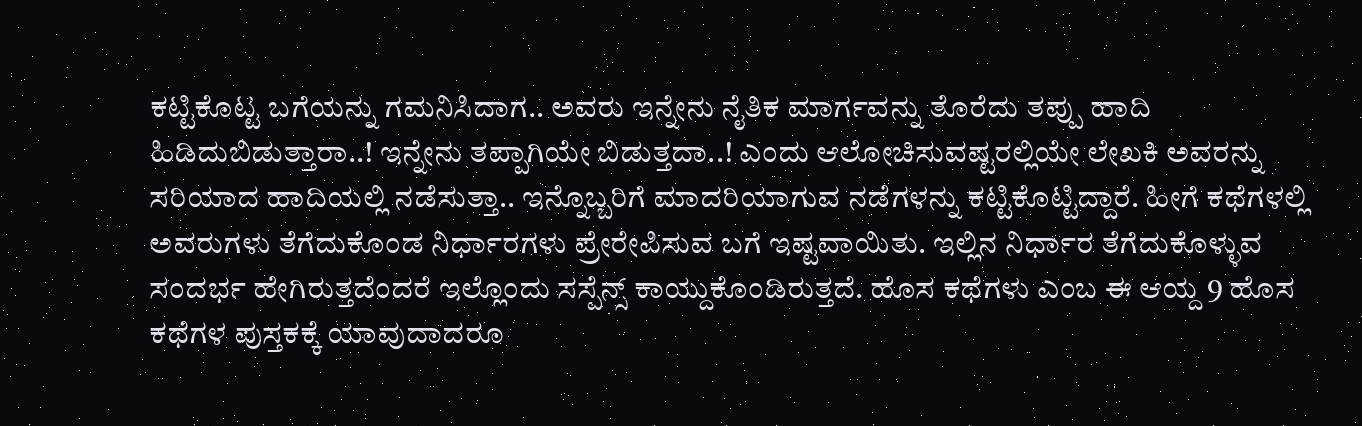ಕಟ್ಟಿಕೊಟ್ಟ ಬಗೆಯನ್ನು ಗಮನಿಸಿದಾಗ.. ಅವರು ಇನ್ನೇನು ನೈತಿಕ ಮಾರ್ಗವನ್ನು ತೊರೆದು ತಪ್ಪು ಹಾದಿ ಹಿಡಿದುಬಿಡುತ್ತಾರಾ..! ಇನ್ನೇನು ತಪ್ಪಾಗಿಯೇ ಬಿಡುತ್ತದಾ..! ಎಂದು ಆಲೋಚಿಸುವಷ್ಟರಲ್ಲಿಯೇ ಲೇಖಕಿ ಅವರನ್ನು ಸರಿಯಾದ ಹಾದಿಯಲ್ಲಿ ನಡೆಸುತ್ತಾ.. ಇನ್ನೊಬ್ಬರಿಗೆ ಮಾದರಿಯಾಗುವ ನಡೆಗಳನ್ನು ಕಟ್ಟಿಕೊಟ್ಟಿದ್ದಾರೆ. ಹೀಗೆ ಕಥೆಗಳಲ್ಲಿ ಅವರುಗಳು ತೆಗೆದುಕೊಂಡ ನಿರ್ಧಾರಗಳು ಪ್ರೇರೇಪಿಸುವ ಬಗೆ ಇಷ್ಟವಾಯಿತು. ಇಲ್ಲಿನ ನಿರ್ಧಾರ ತೆಗೆದುಕೊಳ್ಳುವ ಸಂದರ್ಭ ಹೇಗಿರುತ್ತದೆಂದರೆ ಇಲ್ಲೊಂದು ಸಸ್ಪೆನ್ಸ್ ಕಾಯ್ದುಕೊಂಡಿರುತ್ತದೆ. ಹೊಸ ಕಥೆಗಳು ಎಂಬ ಈ ಆಯ್ದ 9 ಹೊಸ ಕಥೆಗಳ ಪುಸ್ತಕಕ್ಕೆ ಯಾವುದಾದರೂ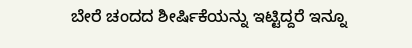ಬೇರೆ ಚಂದದ ಶೀರ್ಷಿಕೆಯನ್ನು ಇಟ್ಟಿದ್ದರೆ ಇನ್ನೂ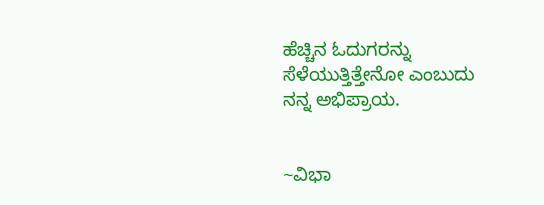ಹೆಚ್ಚಿನ ಓದುಗರನ್ನು ಸೆಳೆಯುತ್ತಿತ್ತೇನೋ ಎಂಬುದು ನನ್ನ ಅಭಿಪ್ರಾಯ.


~ವಿಭಾ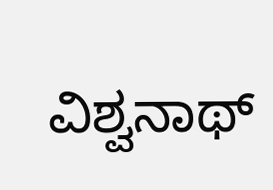ವಿಶ್ವನಾಥ್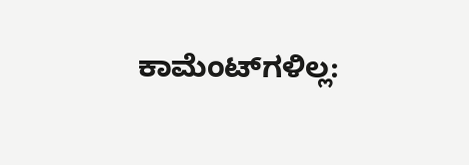ಕಾಮೆಂಟ್‌ಗಳಿಲ್ಲ: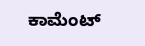ಕಾಮೆಂಟ್‌‌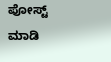ಪೋಸ್ಟ್‌ ಮಾಡಿ